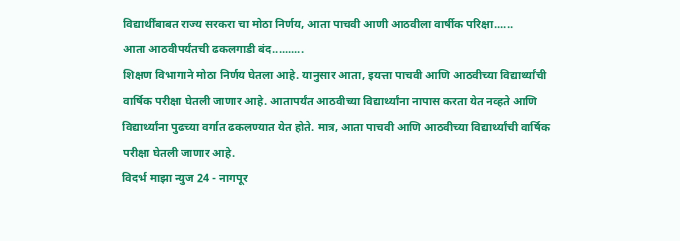विद्यार्थींबाबत राज्य सरकरा चा मोठा निर्णय, आता पाचवी आणी आठवीला वार्षीक परिक्षा......
आता आठवीपर्यंतची ढकलगाडी बंद..........
शिक्षण विभागाने मोठा निर्णय घेतला आहे. यानुसार आता, इयत्ता पाचवी आणि आठवीच्या विद्यार्थ्यांची वार्षिक परीक्षा घेतली जाणार आहे. आतापर्यंत आठवीच्या विद्यार्थ्यांना नापास करता येत नव्हते आणि विद्यार्थ्यांना पुढच्या वर्गात ढकलण्यात येत होते. मात्र, आता पाचवी आणि आठवीच्या विद्यार्थ्यांची वार्षिक परीक्षा घेतली जाणार आहे.
विदर्भ माझा न्युज 24 - नागपूर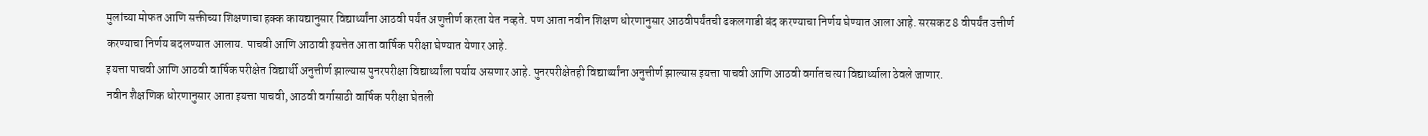मुलांच्या मोफत आणि सक्तीच्या शिक्षणाचा हक्क कायद्यानुसार विद्यार्थ्यांना आठवी पर्यंत अणुत्तीर्ण करता येत नव्हते. पण आता नवीन शिक्षण धोरणानुसार आठवीपर्यंतची ढकलगाडी बंद करण्याचा निर्णय घेण्यात आला आहे. सरसकट 8 वीपर्यंत उत्तीर्ण करण्याचा निर्णय बदलण्यात आलाय. पाचवी आणि आठावी इयत्तेत आता वार्षिक परीक्षा घेण्यात येणार आहे.
इयत्ता पाचवी आणि आठवी वार्षिक परीक्षेत विद्यार्थी अनुत्तीर्ण झाल्यास पुनरपरीक्षा विद्यार्थ्यांला पर्याय असणार आहे. पुनरपरीक्षेतही विद्यार्थ्यांना अनुत्तीर्ण झाल्यास इयत्ता पाचवी आणि आठवी वर्गातच त्या विद्यार्थ्याला ठेवले जाणार.
नवीन शैक्षणिक धोरणानुसार आता इयत्ता पाचवी, आठवी वर्गासाठी वार्षिक परीक्षा घेतली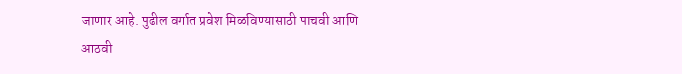जाणार आहे. पुढील वर्गात प्रवेश मिळविण्यासाठी पाचवी आणि आठवी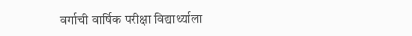वर्गाची वार्षिक परीक्षा विद्यार्थ्याला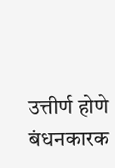उत्तीर्ण होणे बंधनकारक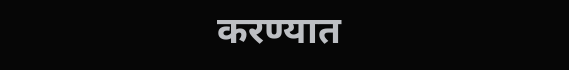करण्यात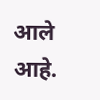आले आहे.